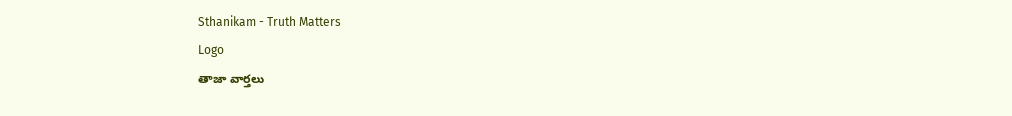Sthanikam - Truth Matters
Logo
తాజా వార్తలు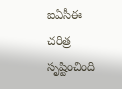ఐఏసీఈ చరిత్ర సృష్టించింది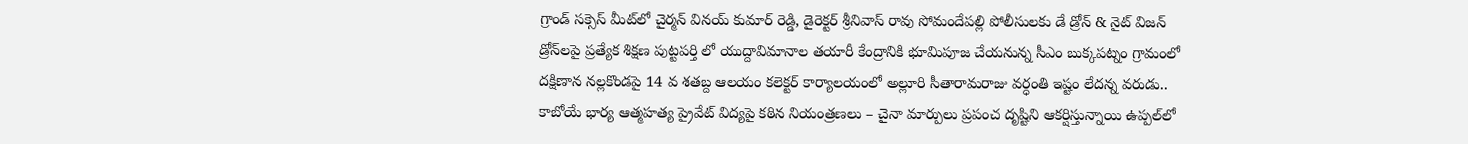గ్రాండ్ సక్సెస్ మీట్‌లో చైర్మన్ వినయ్ కుమార్ రెడ్డి, డైరెక్టర్ శ్రీనివాస్ రావు సోమందేపల్లి పోలీసులకు డే డ్రోన్ & నైట్ విజన్ డ్రోన్‌లపై ప్రత్యేక శిక్షణ పుట్టపర్తి లో యుద్దావిమానాల తయారీ కేంద్రానికి భూమిపూజ చేయనున్న సీఎం బుక్కపట్నం గ్రామంలో దక్షిణాన నల్లకొండపై 14 వ శతబ్ద ఆలయం కలెక్టర్ కార్యాలయంలో అల్లూరి సీతారామరాజు వర్ధంతి ఇష్టం లేదన్న వరుడు.. కాబోయే భార్య ఆత్మహత్య ప్రైవేట్ విద్యపై కఠిన నియంత్రణలు – చైనా మార్పులు ప్రపంచ దృష్టిని ఆకర్షిస్తున్నాయి ఉప్పల్‌లో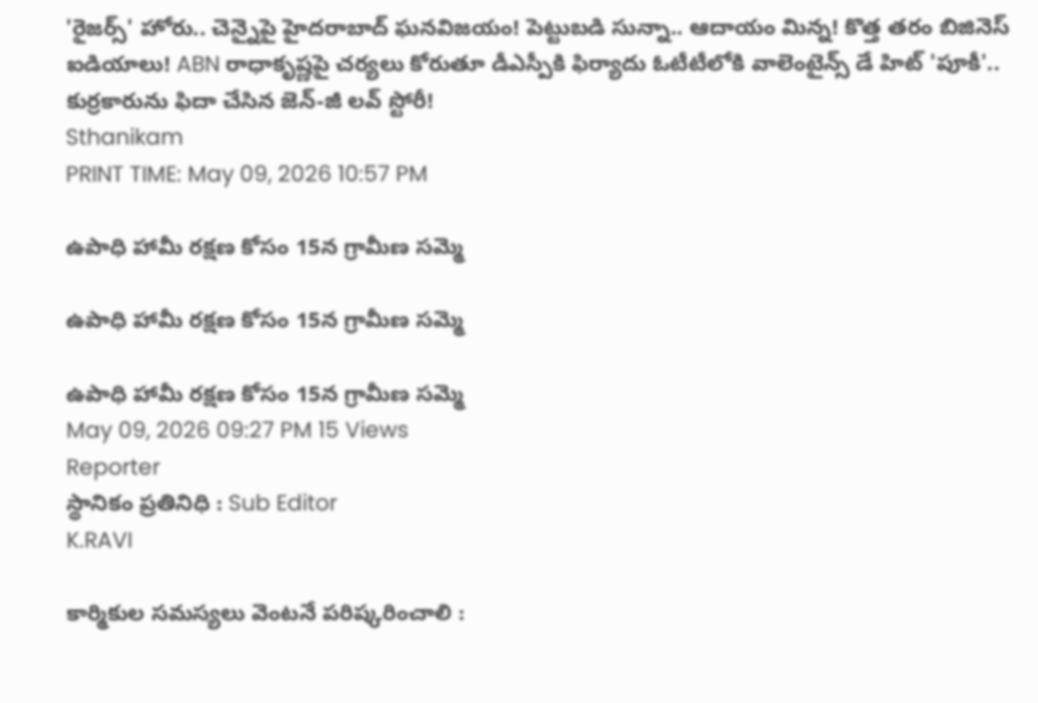'రైజర్స్' హోరు.. చెన్నైపై హైదరాబాద్ ఘనవిజయం! పెట్టుబడి సున్నా.. ఆదాయం మిన్న! కొత్త తరం బిజినెస్ ఐడియాలు! ABN రాధాకృష్ణపై చర్యలు కోరుతూ డీఎస్పీకి ఫిర్యాదు ఓటీటీలోకి వాలెంటైన్స్ డే హిట్ 'పూకీ'.. కుర్రకారును ఫిదా చేసిన జెన్-జీ లవ్ స్టోరీ!
Sthanikam
PRINT TIME: May 09, 2026 10:57 PM

ఉపాధి హామీ రక్షణ కోసం 15న గ్రామీణ సమ్మె

ఉపాధి హామీ రక్షణ కోసం 15న గ్రామీణ సమ్మె

ఉపాధి హామీ రక్షణ కోసం 15న గ్రామీణ సమ్మె
May 09, 2026 09:27 PM 15 Views
Reporter
స్థానికం ప్రతినిధి : Sub Editor
K.RAVI

కార్మికుల సమస్యలు వెంటనే పరిష్కరించాలి :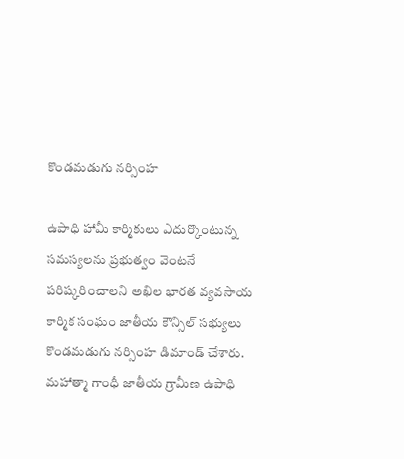కొండమడుగు నర్సింహ

ఉపాధి హామీ కార్మికులు ఎదుర్కొంటున్న సమస్యలను ప్రభుత్వం వెంటనే పరిష్కరించాలని అఖిల భారత వ్యవసాయ కార్మిక సంఘం జాతీయ కౌన్సిల్ సభ్యులు కొండమడుగు నర్సింహ డిమాండ్ చేశారు. మహాత్మా గాంధీ జాతీయ గ్రామీణ ఉపాధి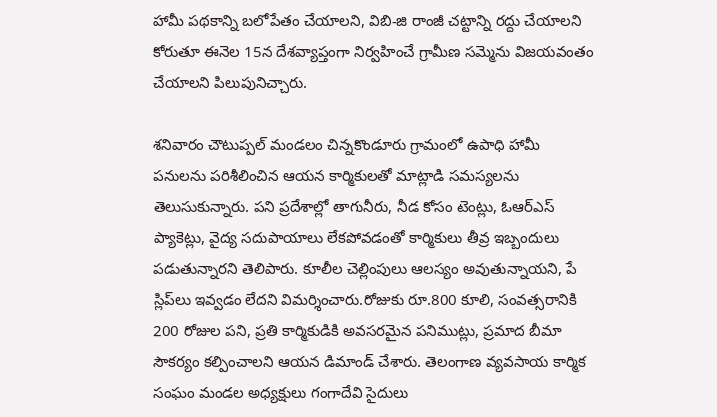హామీ పథకాన్ని బలోపేతం చేయాలని, విబి-జి రాంజీ చట్టాన్ని రద్దు చేయాలని కోరుతూ ఈనెల 15న దేశవ్యాప్తంగా నిర్వహించే గ్రామీణ సమ్మెను విజయవంతం చేయాలని పిలుపునిచ్చారు.

శనివారం చౌటుప్పల్ మండలం చిన్నకొండూరు గ్రామంలో ఉపాధి హామీ పనులను పరిశీలించిన ఆయన కార్మికులతో మాట్లాడి సమస్యలను తెలుసుకున్నారు. పని ప్రదేశాల్లో తాగునీరు, నీడ కోసం టెంట్లు, ఓఆర్‌ఎస్ ప్యాకెట్లు, వైద్య సదుపాయాలు లేకపోవడంతో కార్మికులు తీవ్ర ఇబ్బందులు పడుతున్నారని తెలిపారు. కూలీల చెల్లింపులు ఆలస్యం అవుతున్నాయని, పే స్లిప్‌లు ఇవ్వడం లేదని విమర్శించారు.రోజుకు రూ.800 కూలి, సంవత్సరానికి 200 రోజుల పని, ప్రతి కార్మికుడికి అవసరమైన పనిముట్లు, ప్రమాద బీమా సౌకర్యం కల్పించాలని ఆయన డిమాండ్ చేశారు. తెలంగాణ వ్యవసాయ కార్మిక సంఘం మండల అధ్యక్షులు గంగాదేవి సైదులు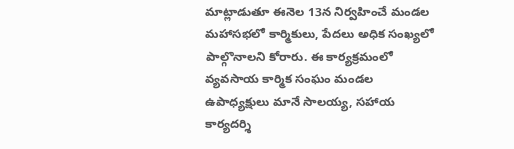మాట్లాడుతూ ఈనెల 13న నిర్వహించే మండల మహాసభలో కార్మికులు, పేదలు అధిక సంఖ్యలో పాల్గొనాలని కోరారు. ఈ కార్యక్రమంలో వ్యవసాయ కార్మిక సంఘం మండల ఉపాధ్యక్షులు మానే సాలయ్య, సహాయ కార్యదర్శి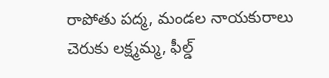రాపోతు పద్మ, మండల నాయకురాలు చెరుకు లక్ష్మమ్మ, ఫీల్డ్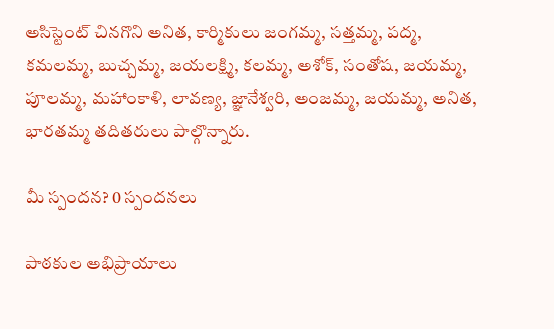అసిస్టెంట్ చినగొని అనిత, కార్మికులు జంగమ్మ, సత్తమ్మ, పద్మ, కమలమ్మ, బుచ్చమ్మ, జయలక్ష్మి, కలమ్మ, అశోక్, సంతోష, జయమ్మ, పూలమ్మ, మహాంకాళి, లావణ్య, జ్ఞానేశ్వరి, అంజమ్మ, జయమ్మ, అనిత, భారతమ్మ తదితరులు పాల్గొన్నారు.

మీ స్పందన? 0 స్పందనలు

పాఠకుల అభిప్రాయాలు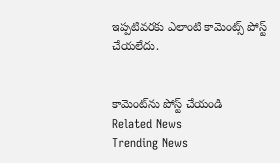ఇప్పటివరకు ఎలాంటి కామెంట్స్ పోస్ట్ చేయలేదు.


కామెంట్‌ను పోస్ట్ చేయండి
Related News
Trending News